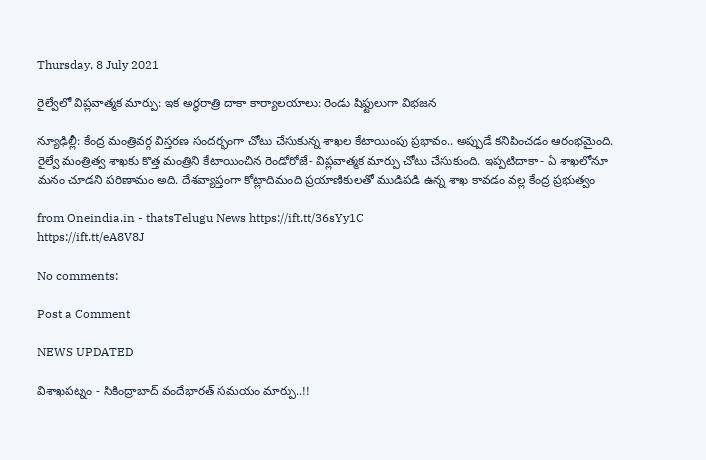Thursday, 8 July 2021

రైల్వేలో విప్లవాత్మక మార్పు: ఇక అర్ధరాత్రి దాకా కార్యాలయాలు: రెండు షిఫ్టులుగా విభజన

న్యూఢిల్లీ: కేంద్ర మంత్రివర్గ విస్తరణ సందర్భంగా చోటు చేసుకున్న శాఖల కేటాయింపు ప్రభావం.. అప్పుడే కనిపించడం ఆరంభమైంది. రైల్వే మంత్రిత్వ శాఖకు కొత్త మంత్రిని కేటాయించిన రెండోరోజే- విప్లవాత్మక మార్పు చోటు చేసుకుంది. ఇప్పటిదాకా- ఏ శాఖలోనూ మనం చూడని పరిణామం అది. దేశవ్యాప్తంగా కోట్లాదిమంది ప్రయాణికులతో ముడిపడి ఉన్న శాఖ కావడం వల్ల కేంద్ర ప్రభుత్వం

from Oneindia.in - thatsTelugu News https://ift.tt/36sYy1C
https://ift.tt/eA8V8J

No comments:

Post a Comment

NEWS UPDATED

విశాఖపట్నం - సికింద్రాబాద్ వందేభారత్ సమయం మార్పు..!!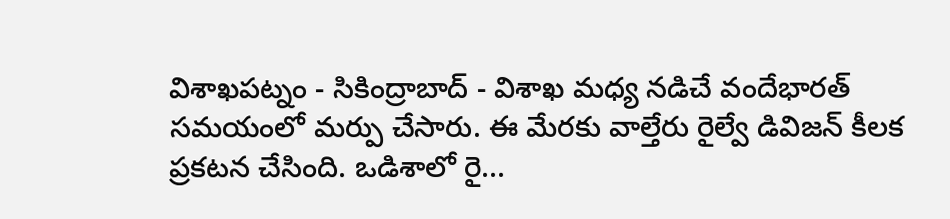విశాఖపట్నం - సికింద్రాబాద్ - విశాఖ మధ్య నడిచే వందేభారత్ సమయంలో మర్పు చేసారు. ఈ మేరకు వాల్తేరు రైల్వే డివిజన్ కీలక ప్రకటన చేసింది. ఒడిశాలో రై...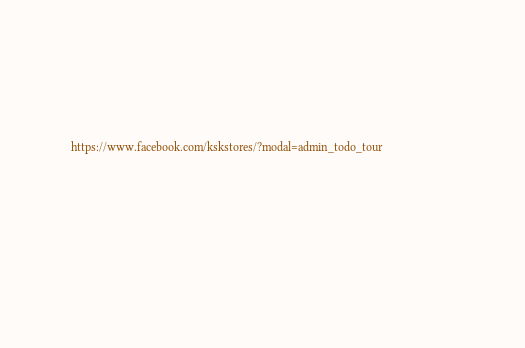https://www.facebook.com/kskstores/?modal=admin_todo_tour